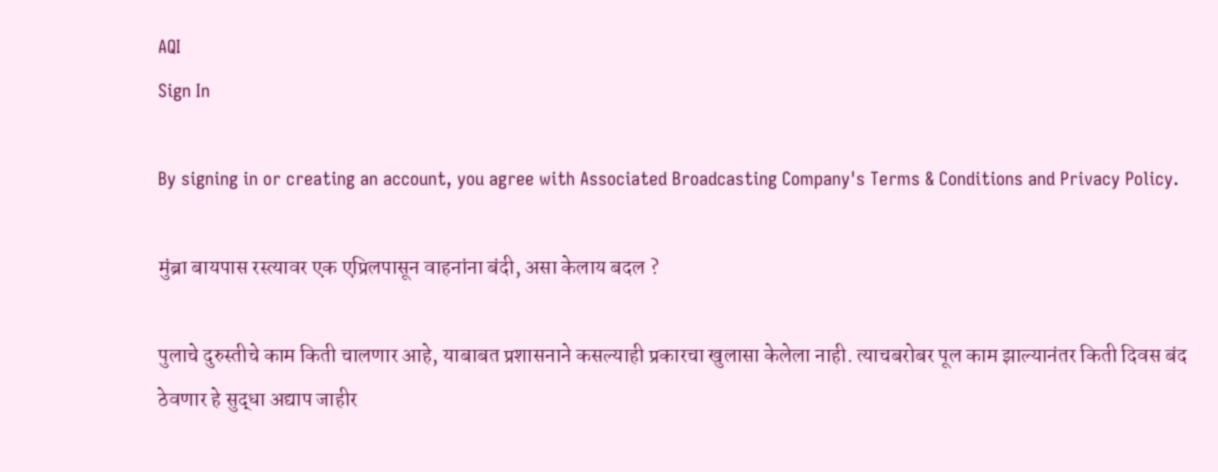AQI
Sign In

By signing in or creating an account, you agree with Associated Broadcasting Company's Terms & Conditions and Privacy Policy.

मुंब्रा बायपास रस्त्यावर एक एप्रिलपासून वाहनांना बंदी, असा केलाय बदल ?

पुलाचे दुरुस्तीचे काम किती चालणार आहे, याबाबत प्रशासनाने कसल्याही प्रकारचा खुलासा केलेला नाही. त्याचबरोबर पूल काम झाल्यानंतर किती दिवस बंद ठेवणार हे सुद्धा अद्याप जाहीर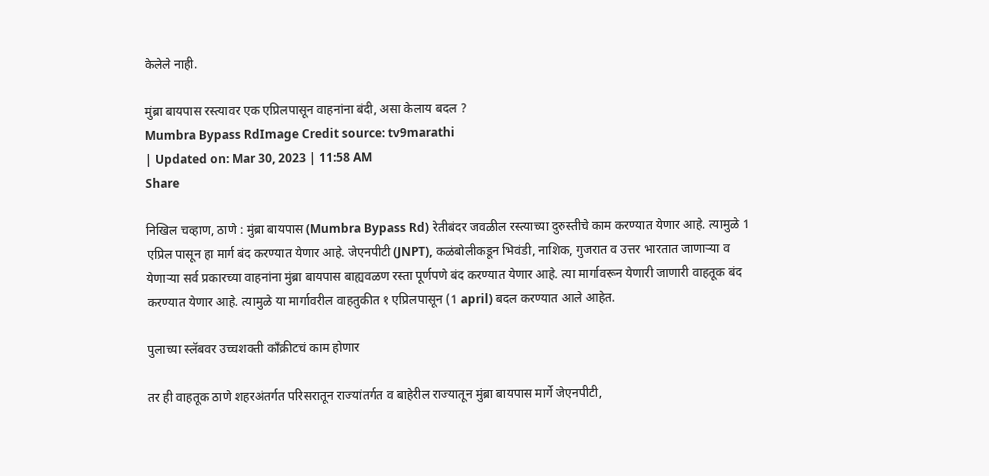केलेले नाही.

मुंब्रा बायपास रस्त्यावर एक एप्रिलपासून वाहनांना बंदी, असा केलाय बदल ?
Mumbra Bypass RdImage Credit source: tv9marathi
| Updated on: Mar 30, 2023 | 11:58 AM
Share

निखिल चव्हाण, ठाणे : मुंब्रा बायपास (Mumbra Bypass Rd) रेतीबंदर जवळील रस्त्याच्या दुरुस्तीचे काम करण्यात येणार आहे. त्यामुळे 1 एप्रिल पासून हा मार्ग बंद करण्यात येणार आहे. जेएनपीटी (JNPT), कळंबोलीकडून भिवंडी, नाशिक, गुजरात व उत्तर भारतात जाणाऱ्या व येणाऱ्या सर्व प्रकारच्या वाहनांना मुंब्रा बायपास बाह्यवळण रस्ता पूर्णपणे बंद करण्यात येणार आहे. त्या मार्गावरून येणारी जाणारी वाहतूक बंद करण्यात येणार आहे. त्यामुळे या मार्गावरील वाहतुकीत १ एप्रिलपासून (1 april) बदल करण्यात आले आहेत.

पुलाच्या स्लॅबवर उच्चशक्ती काँक्रीटचं काम होणार

तर ही वाहतूक ठाणे शहरअंतर्गत परिसरातून राज्यांतर्गत व बाहेरील राज्यातून मुंब्रा बायपास मार्गे जेएनपीटी,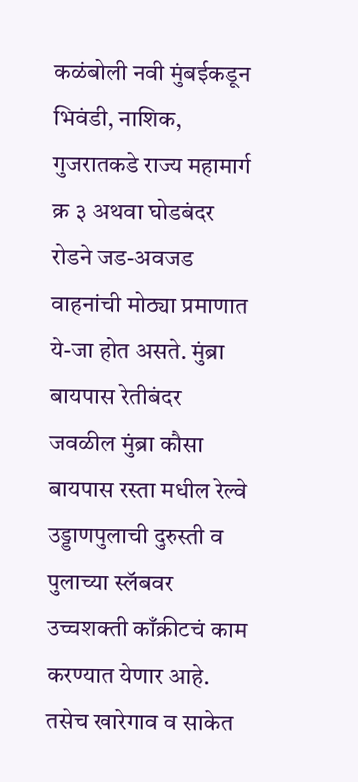कळंबोली नवी मुंबईकडून भिवंडी, नाशिक, गुजरातकडे राज्य महामार्ग क्र ३ अथवा घोडबंदर रोडने जड-अवजड वाहनांची मोठ्या प्रमाणात ये-जा होत असते. मुंब्रा बायपास रेतीबंदर जवळील मुंब्रा कौसा बायपास रस्ता मधील रेल्वे उड्डाणपुलाची दुरुस्ती व पुलाच्या स्लॅबवर उच्चशक्ती काँक्रीटचं काम करण्यात येणार आहे. तसेच खारेगाव व साकेत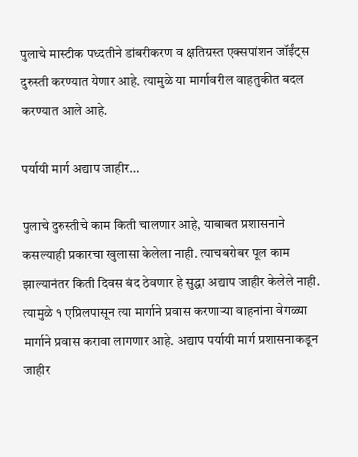पुलाचे मास्टीक पध्दतीने डांबरीकरण व क्षतिग्रस्त एक्सपांशन जॉईंट्स दुरुस्ती करण्यात येणार आहे. त्यामुळे या मार्गावरील वाहतुकीत बदल करण्यात आले आहे.

पर्यायी मार्ग अद्याप जाहीर…

पुलाचे दुरुस्तीचे काम किती चालणार आहे, याबाबत प्रशासनाने कसल्याही प्रकारचा खुलासा केलेला नाही. त्याचबरोबर पूल काम झाल्यानंतर किती दिवस बंद ठेवणार हे सुद्धा अद्याप जाहीर केलेले नाही. त्यामुळे १ एप्रिलपासून त्या मार्गाने प्रवास करणाऱ्या वाहनांना वेगळ्या मार्गाने प्रवास करावा लागणार आहे. अद्याप पर्यायी मार्ग प्रशासनाकडून जाहीर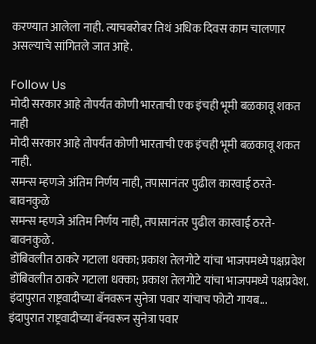करण्यात आलेला नाही. त्याचबरोबर तिथं अधिक दिवस काम चालणार असल्याचे सांगितले जात आहे.

Follow Us
मोदी सरकार आहे तोपर्यंत कोणी भारताची एक इंचही भूमी बळकावू शकत नाही
मोदी सरकार आहे तोपर्यंत कोणी भारताची एक इंचही भूमी बळकावू शकत नाही.
समन्स म्हणजे अंतिम निर्णय नाही, तपासानंतर पुढील कारवाई ठरते- बावनकुळे
समन्स म्हणजे अंतिम निर्णय नाही, तपासानंतर पुढील कारवाई ठरते- बावनकुळे.
डोंबिवलीत ठाकरे गटाला धक्का; प्रकाश तेलगोटे यांचा भाजपमध्ये पक्षप्रवेश
डोंबिवलीत ठाकरे गटाला धक्का; प्रकाश तेलगोटे यांचा भाजपमध्ये पक्षप्रवेश.
इंदापुरात राष्ट्रवादीच्या बॅनवरून सुनेत्रा पवार यांचाच फोटो गायब...
इंदापुरात राष्ट्रवादीच्या बॅनवरून सुनेत्रा पवार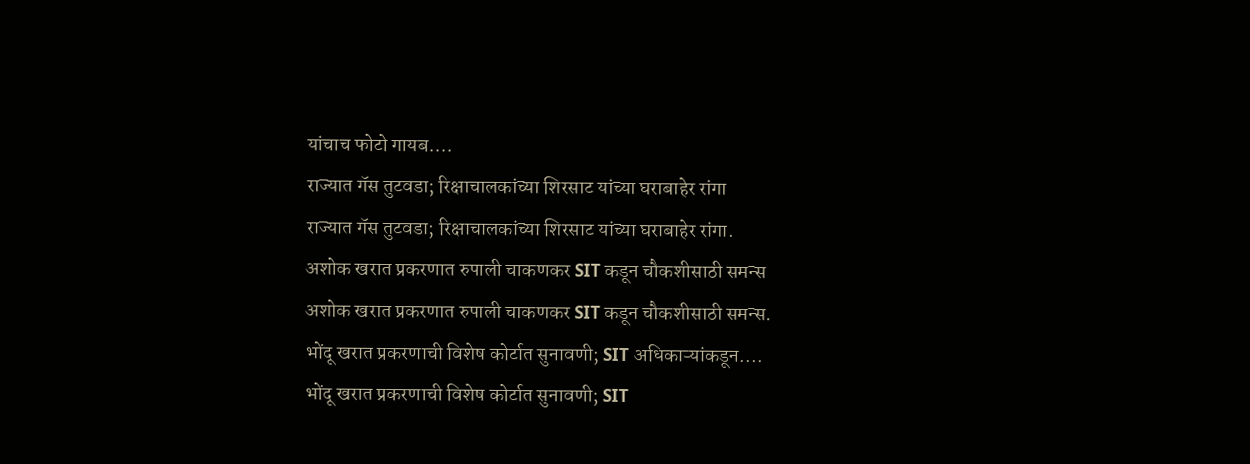यांचाच फोटो गायब....
राज्यात गॅस तुटवडा; रिक्षाचालकांच्या शिरसाट यांच्या घराबाहेर रांगा
राज्यात गॅस तुटवडा; रिक्षाचालकांच्या शिरसाट यांच्या घराबाहेर रांगा.
अशोक खरात प्रकरणात रुपाली चाकणकर SIT कडून चौकशीसाठी समन्स
अशोक खरात प्रकरणात रुपाली चाकणकर SIT कडून चौकशीसाठी समन्स.
भोंदू खरात प्रकरणाची विशेष कोर्टात सुनावणी; SIT अधिकाऱ्यांकडून....
भोंदू खरात प्रकरणाची विशेष कोर्टात सुनावणी; SIT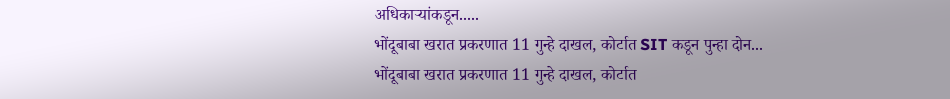अधिकाऱ्यांकडून.....
भोंदूबाबा खरात प्रकरणात 11 गुन्हे दाखल, कोर्टात SIT कडून पुन्हा दोन...
भोंदूबाबा खरात प्रकरणात 11 गुन्हे दाखल, कोर्टात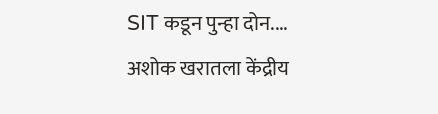SIT कडून पुन्हा दोन....
अशोक खरातला केंद्रीय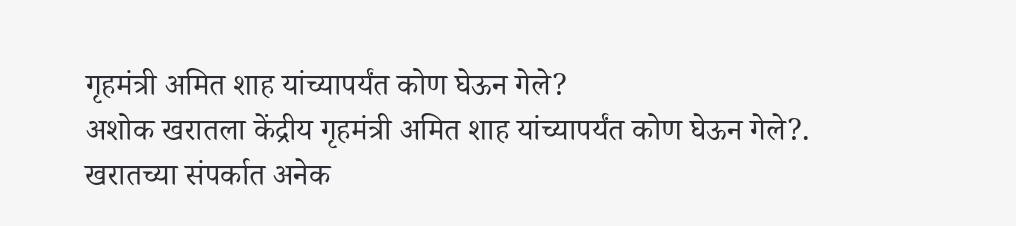गृहमंत्री अमित शाह यांच्यापर्यंत कोण घेऊन गेले?
अशोक खरातला केंद्रीय गृहमंत्री अमित शाह यांच्यापर्यंत कोण घेऊन गेले?.
खरातच्या संपर्कात अनेक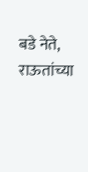बडे नेते, राऊतांच्या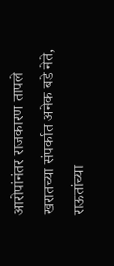आरोपांनंतर राजकारण तापले
खरातच्या संपर्कात अनेक बडे नेते, राऊतांच्या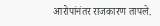आरोपांनंतर राजकारण तापले.